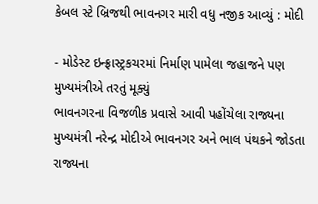કેબલ સ્ટે બ્રિજથી ભાવનગર મારી વધુ નજીક આવ્યું : મોદી

- મોડેસ્ટ ઇન્ફ્રાસ્ટ્રકચરમાં નિર્માણ પામેલા જહાજને પણ મુખ્યમંત્રીએ તરતું મૂક્યું
ભાવનગરના વિજળીક પ્રવાસે આવી પહોંચેલા રાજ્યના મુખ્યમંત્રી નરેન્દ્ર મોદીએ ભાવનગર અને ભાલ પંથકને જોડતા રાજ્યના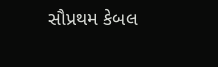સૌપ્રથમ કેબલ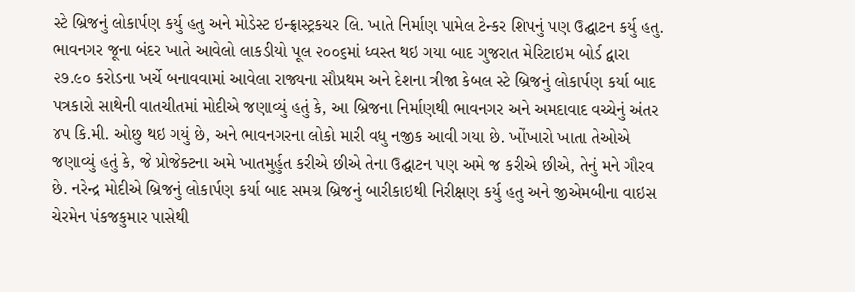સ્ટે બ્રિજનું લોકાર્પણ કર્યુ હતુ અને મોડેસ્ટ ઇન્ફ્રાસ્ટ્રકચર લિ. ખાતે નિર્માણ પામેલ ટેન્કર શિપનું પણ ઉદ્ઘાટન કર્યુ હતુ.
ભાવનગર જૂના બંદર ખાતે આવેલો લાકડીયો પૂલ ૨૦૦૬માં ધ્વસ્ત થઇ ગયા બાદ ગુજરાત મેરિટાઇમ બોર્ડ દ્વારા ૨૭.૯૦ કરોડના ખર્ચે બનાવવામાં આવેલા રાજ્યના સૌપ્રથમ અને દેશના ત્રીજા કેબલ સ્ટે બ્રિજનું લોકાર્પણ કર્યા બાદ પત્રકારો સાથેની વાતચીતમાં મોદીએ જણાવ્યું હતું કે, આ બ્રિજના નિર્માણથી ભાવનગર અને અમદાવાદ વચ્ચેનું અંતર ૪પ કિ.મી. ઓછુ થઇ ગયું છે, અને ભાવનગરના લોકો મારી વધુ નજીક આવી ગયા છે. ખોંખારો ખાતા તેઓએ જણાવ્યું હતું કે, જે પ્રોજેક્ટના અમે ખાતમુર્હુત કરીએ છીએ તેના ઉદ્ઘાટન પણ અમે જ કરીએ છીએ, તેનું મને ગૌરવ છે. નરેન્દ્ર મોદીએ બ્રિજનું લોકાર્પણ કર્યા બાદ સમગ્ર બ્રિજનું બારીકાઇથી નિરીક્ષણ કર્યુ હતુ અને જીએમબીના વાઇસ ચેરમેન પંકજકુમાર પાસેથી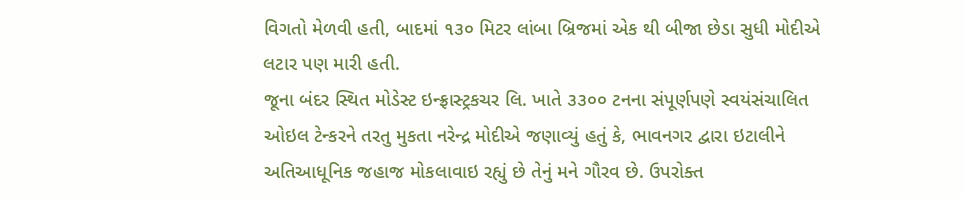વિગતો મેળવી હતી, બાદમાં ૧૩૦ મિટર લાંબા બ્રિજમાં એક થી બીજા છેડા સુધી મોદીએ લટાર પણ મારી હતી.
જૂના બંદર સ્થિત મોડેસ્ટ ઇન્ફ્રાસ્ટ્રકચર લિ. ખાતે ૩૩૦૦ ટનના સંપૂર્ણપણે સ્વયંસંચાલિત ઓઇલ ટેન્કરને તરતુ મુકતા નરેન્દ્ર મોદીએ જણાવ્યું હતું કે, ભાવનગર દ્વારા ઇટાલીને અતિઆધૂનિક જહાજ મોકલાવાઇ રહ્યું છે તેનું મને ગૌરવ છે. ઉપરોક્ત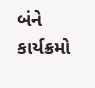બંને કાર્યક્રમો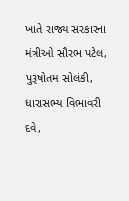ખાતે રાજ્ય સરકારના મંત્રીઓ સૌરભ પટેલ, પુરૂષોતમ સોલંકી, ધારાસભ્ય વિભાવરી દવે,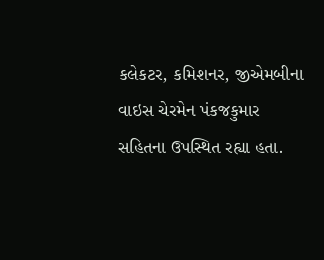કલેકટર, કમિશનર, જીએમબીના વાઇસ ચેરમેન પંકજકુમાર સહિતના ઉપસ્થિત રહ્યા હતા.